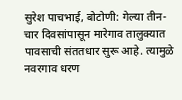सुरेश पाचभाई, बोटोणी: गेल्या तीन-चार दिवसांपासून मारेगाव तालुक्यात पावसाची संततधार सुरू आहे. त्यामुळे नवरगाव धरण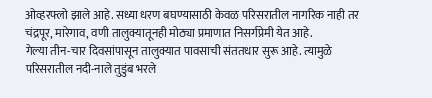ओव्हरफ्लो झाले आहे. सध्या धरण बघण्यासाठी केवळ परिसरातील नागरिक नाही तर चंद्रपूर, मारेगाव, वणी तालुक्यातूनही मोठ्या प्रमाणात निसर्गप्रेमी येत आहे.
गेल्या तीन-चार दिवसांपासून तालुक्यात पावसाची संततधार सुरू आहे. त्यामुळे परिसरातील नदी-नाले तुडुंब भरले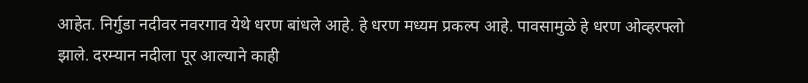आहेत. निर्गुडा नदीवर नवरगाव येथे धरण बांधले आहे. हे धरण मध्यम प्रकल्प आहे. पावसामुळे हे धरण ओव्हरफ्लो झाले. दरम्यान नदीला पूर आल्याने काही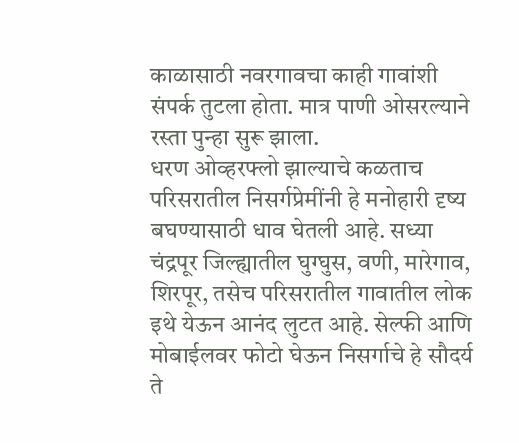काळासाठी नवरगावचा काही गावांशी संपर्क तुटला होता. मात्र पाणी ओसरल्याने रस्ता पुन्हा सुरू झाला.
धरण ओव्हरफ्लो झाल्याचे कळताच परिसरातील निसर्गप्रेमींनी हे मनोहारी दृष्य बघण्यासाठी धाव घेतली आहे. सध्या चंद्रपूर जिल्ह्यातील घुग्घुस, वणी, मारेगाव, शिरपूर, तसेच परिसरातील गावातील लोक इथे येऊन आनंद लुटत आहे. सेल्फी आणि मोबाईलवर फोटो घेऊन निसर्गाचे हे सौदर्य ते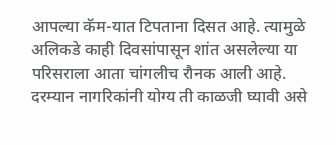आपल्या कॅम-यात टिपताना दिसत आहे. त्यामुळे अलिकडे काही दिवसांपासून शांत असलेल्या या परिसराला आता चांगलीच रौनक आली आहे. दरम्यान नागरिकांनी योग्य ती काळजी घ्यावी असे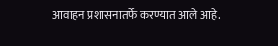आवाहन प्रशासनातर्फे करण्यात आले आहे.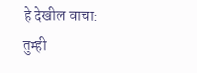हे देखील वाचा:
तुम्ही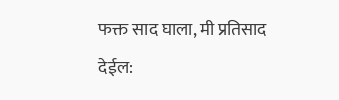फक्त साद घाला, मी प्रतिसाद देईल: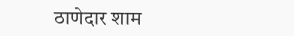ठाणेदार शाम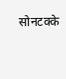सोनटक्के